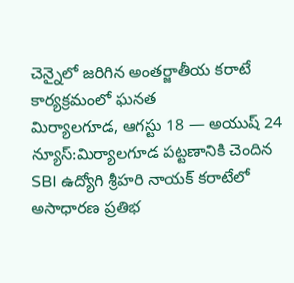చెన్నైలో జరిగిన అంతర్జాతీయ కరాటే కార్యక్రమంలో ఘనత
మిర్యాలగూడ, ఆగస్టు 18 — అయుష్ 24 న్యూస్:మిర్యాలగూడ పట్టణానికి చెందిన SBI ఉద్యోగి శ్రీహరి నాయక్ కరాటేలో అసాధారణ ప్రతిభ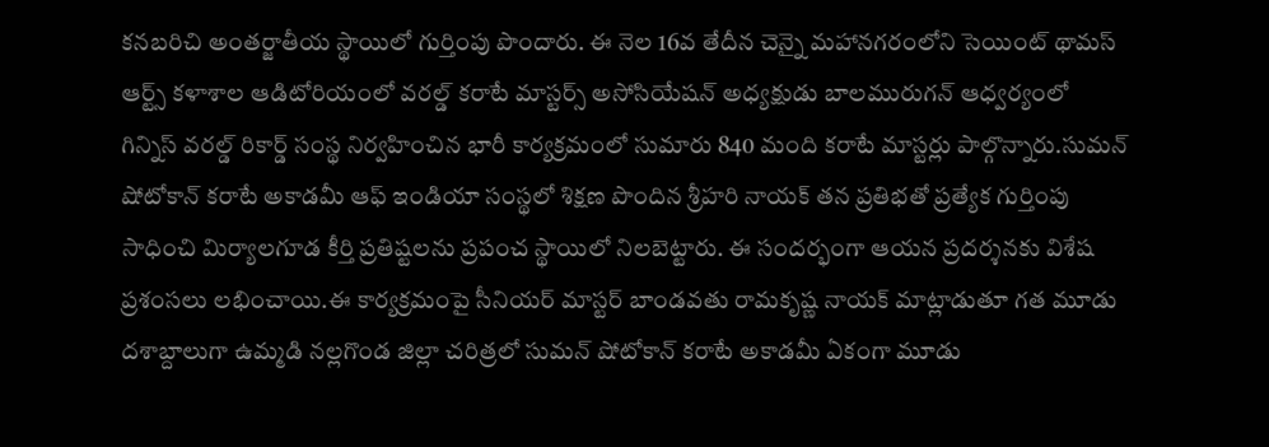కనబరిచి అంతర్జాతీయ స్థాయిలో గుర్తింపు పొందారు. ఈ నెల 16వ తేదీన చెన్నై మహానగరంలోని సెయింట్ థామస్ ఆర్ట్స్ కళాశాల ఆడిటోరియంలో వరల్డ్ కరాటే మాస్టర్స్ అసోసియేషన్ అధ్యక్షుడు బాలమురుగన్ ఆధ్వర్యంలో గిన్నిస్ వరల్డ్ రికార్డ్ సంస్థ నిర్వహించిన భారీ కార్యక్రమంలో సుమారు 840 మంది కరాటే మాస్టర్లు పాల్గొన్నారు.సుమన్ షోటోకాన్ కరాటే అకాడమీ ఆఫ్ ఇండియా సంస్థలో శిక్షణ పొందిన శ్రీహరి నాయక్ తన ప్రతిభతో ప్రత్యేక గుర్తింపు సాధించి మిర్యాలగూడ కీర్తి ప్రతిష్టలను ప్రపంచ స్థాయిలో నిలబెట్టారు. ఈ సందర్భంగా ఆయన ప్రదర్శనకు విశేష ప్రశంసలు లభించాయి.ఈ కార్యక్రమంపై సీనియర్ మాస్టర్ బాండవతు రామకృష్ణ నాయక్ మాట్లాడుతూ గత మూడు దశాబ్దాలుగా ఉమ్మడి నల్లగొండ జిల్లా చరిత్రలో సుమన్ షోటోకాన్ కరాటే అకాడమీ ఏకంగా మూడు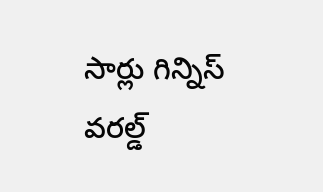సార్లు గిన్నిస్ వరల్డ్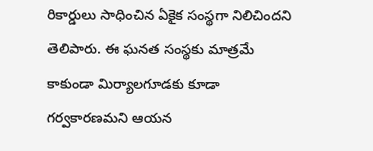రికార్డులు సాధించిన ఏకైక సంస్థగా నిలిచిందని తెలిపారు. ఈ ఘనత సంస్థకు మాత్రమే కాకుండా మిర్యాలగూడకు కూడా గర్వకారణమని ఆయన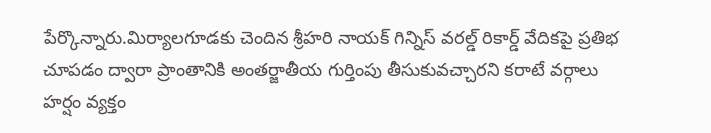పేర్కొన్నారు.మిర్యాలగూడకు చెందిన శ్రీహరి నాయక్ గిన్నిస్ వరల్డ్ రికార్డ్ వేదికపై ప్రతిభ చూపడం ద్వారా ప్రాంతానికి అంతర్జాతీయ గుర్తింపు తీసుకువచ్చారని కరాటే వర్గాలు హర్షం వ్యక్తం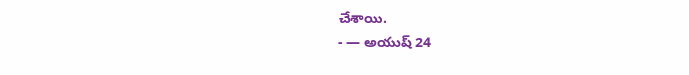చేశాయి.
- — అయుష్ 24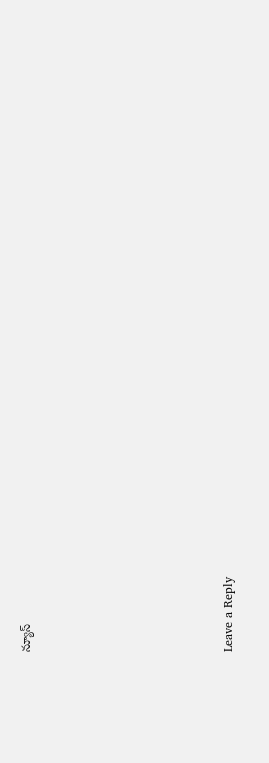న్యూస్










Leave a Reply